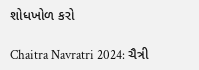શોધખોળ કરો

Chaitra Navratri 2024: ચૈત્રી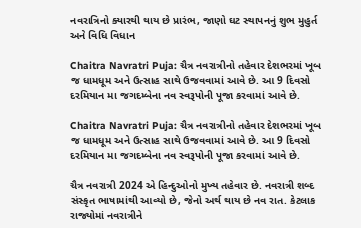નવરાત્રિનો ક્યારથી થાય છે પ્રારંભ, જાણો ઘટ સ્થાપનનું શુભ મુહુર્ત અને વિધિ વિધાન

Chaitra Navratri Puja: ચૈત્ર નવરાત્રીનો તહેવાર દેશભરમાં ખૂબ જ ધામધૂમ અને ઉત્સાહ સાથે ઉજવવામાં આવે છે. આ 9 દિવસો દરમિયાન મા જગદમ્બેના નવ સ્વરૂપોની પૂજા કરવામાં આવે છે.

Chaitra Navratri Puja: ચૈત્ર નવરાત્રીનો તહેવાર દેશભરમાં ખૂબ જ ધામધૂમ અને ઉત્સાહ સાથે ઉજવવામાં આવે છે. આ 9 દિવસો દરમિયાન મા જગદમ્બેના નવ સ્વરૂપોની પૂજા કરવામાં આવે છે.

ચૈત્ર નવરાત્રી 2024 એ હિન્દુઓનો મુખ્ય તહેવાર છે. નવરાત્રી શબ્દ સંસ્કૃત ભાષામાંથી આવ્યો છે, જેનો અર્થ થાય છે નવ રાત. કેટલાક રાજ્યોમાં નવરાત્રીને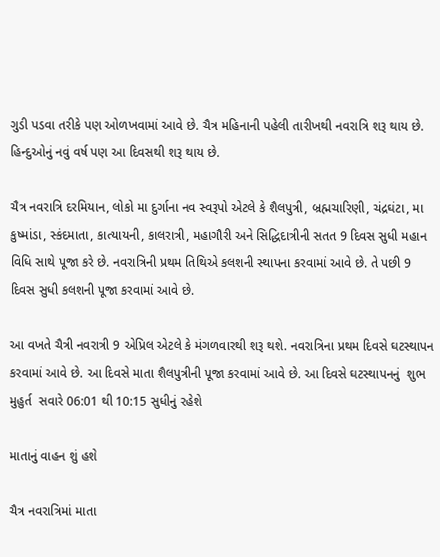ગુડી પડવા તરીકે પણ ઓળખવામાં આવે છે. ચૈત્ર મહિનાની પહેલી તારીખથી નવરાત્રિ શરૂ થાય છે. હિન્દુઓનું નવું વર્ષ પણ આ દિવસથી શરૂ થાય છે.

ચૈત્ર નવરાત્રિ દરમિયાન, લોકો મા દુર્ગાના નવ સ્વરૂપો એટલે કે શૈલપુત્રી, બ્રહ્મચારિણી, ચંદ્રઘંટા, મા કુષ્માંડા, સ્કંદમાતા, કાત્યાયની, કાલરાત્રી, મહાગૌરી અને સિદ્ધિદાત્રીની સતત 9 દિવસ સુધી મહાન વિધિ સાથે પૂજા કરે છે. નવરાત્રિની પ્રથમ તિથિએ કલશની સ્થાપના કરવામાં આવે છે. તે પછી 9 દિવસ સુધી કલશની પૂજા કરવામાં આવે છે.

આ વખતે ચૈત્રી નવરાત્રી 9 એપ્રિલ એટલે કે મંગળવારથી શરૂ થશે. નવરાત્રિના પ્રથમ દિવસે ઘટસ્થાપન કરવામાં આવે છે. આ દિવસે માતા શૈલપુત્રીની પૂજા કરવામાં આવે છે. આ દિવસે ઘટસ્થાપનનું  શુભ મુહુર્ત  સવારે 06:01 થી 10:15 સુધીનું રહેશે

માતાનું વાહન શું હશે

ચૈત્ર નવરાત્રિમાં માતા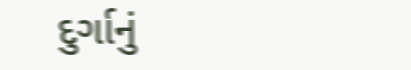દુર્ગાનું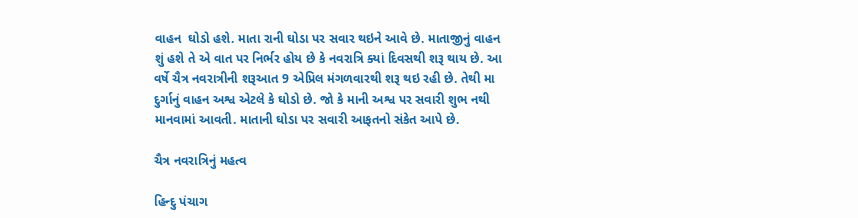વાહન  ઘોડો હશે. માતા રાની ઘોડા પર સવાર થઇને આવે છે. માતાજીનું વાહન શું હશે તે એ વાત પર નિર્ભર હોય છે કે નવરાત્રિ ક્યાં દિવસથી શરૂ થાય છે. આ વર્ષે ચૈત્ર નવરાત્રીની શરૂઆત 9 એપ્રિલ મંગળવારથી શરૂ થઇ રહી છે. તેથી મા દુર્ગાનું વાહન અશ્વ એટલે કે ઘોડો છે. જો કે માની અશ્વ પર સવારી શુભ નથી માનવામાં આવતી. માતાની ઘોડા પર સવારી આફતનો સંકેત આપે છે.

ચૈત્ર નવરાત્રિનું મહત્વ

હિન્દુ પંચાગ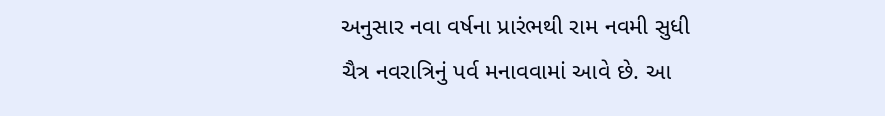અનુસાર નવા વર્ષના પ્રારંભથી રામ નવમી સુધી ચૈત્ર નવરાત્રિનું પર્વ મનાવવામાં આવે છે. આ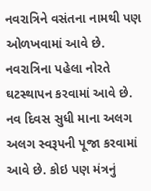નવરાત્રિને વસંતના નામથી પણ ઓળખવામાં આવે છે. નવરાત્રિના પહેલા નોરતે ઘટસ્થાપન કરવામાં આવે છે. નવ દિવસ સુધી માના અલગ અલગ સ્વરૂપની પૂજા કરવામાં આવે છે. કોઇ પણ મંત્રનું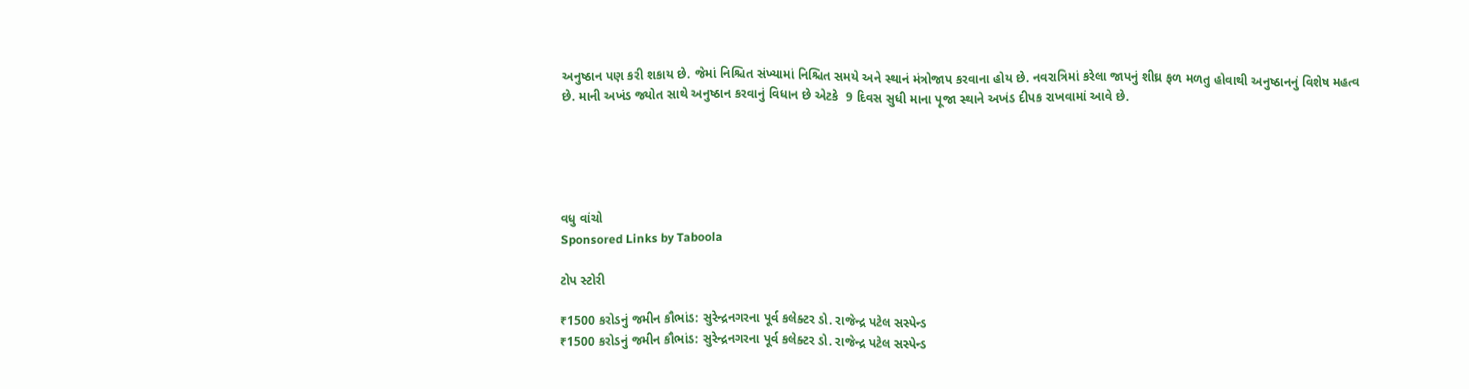અનુષ્ઠાન પણ કરી શકાય છે. જેમાં નિશ્ચિત સંખ્યામાં નિશ્ચિત સમયે અને સ્થાનં મંત્રોજાપ કરવાના હોય છે. નવરાત્રિમાં કરેલા જાપનું શીઘ્ર ફળ મળતુ હોવાથી અનુષ્ઠાનનું વિશેષ મહત્વ છે. માની અખંડ જ્યોત સાથે અનુષ્ઠાન કરવાનું વિધાન છે એટકે  9 દિવસ સુધી માના પૂજા સ્થાને અખંડ દીપક રાખવામાં આવે છે.





વધુ વાંચો
Sponsored Links by Taboola

ટોપ સ્ટોરી

₹1500 કરોડનું જમીન કૌભાંડ: સુરેન્દ્રનગરના પૂર્વ કલેક્ટર ડો. રાજેન્દ્ર પટેલ સસ્પેન્ડ
₹1500 કરોડનું જમીન કૌભાંડ: સુરેન્દ્રનગરના પૂર્વ કલેક્ટર ડો. રાજેન્દ્ર પટેલ સસ્પેન્ડ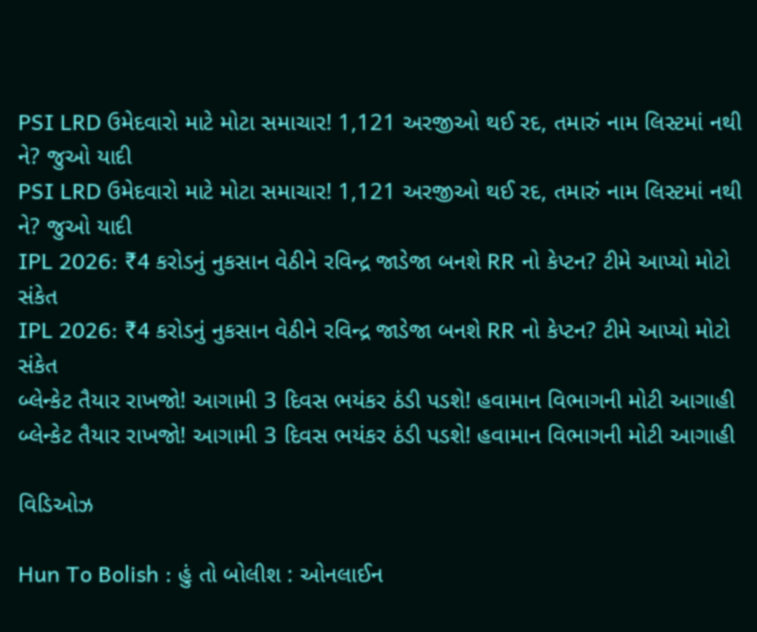PSI LRD ઉમેદવારો માટે મોટા સમાચાર! 1,121 અરજીઓ થઈ રદ, તમારું નામ લિસ્ટમાં નથી ને? જુઓ યાદી
PSI LRD ઉમેદવારો માટે મોટા સમાચાર! 1,121 અરજીઓ થઈ રદ, તમારું નામ લિસ્ટમાં નથી ને? જુઓ યાદી
IPL 2026: ₹4 કરોડનું નુકસાન વેઠીને રવિન્દ્ર જાડેજા બનશે RR નો કેપ્ટન? ટીમે આપ્યો મોટો સંકેત
IPL 2026: ₹4 કરોડનું નુકસાન વેઠીને રવિન્દ્ર જાડેજા બનશે RR નો કેપ્ટન? ટીમે આપ્યો મોટો સંકેત
બ્લેન્કેટ તૈયાર રાખજો! આગામી 3 દિવસ ભયંકર ઠંડી પડશે! હવામાન વિભાગની મોટી આગાહી
બ્લેન્કેટ તૈયાર રાખજો! આગામી 3 દિવસ ભયંકર ઠંડી પડશે! હવામાન વિભાગની મોટી આગાહી

વિડિઓઝ

Hun To Bolish : હું તો બોલીશ : ઓનલાઈન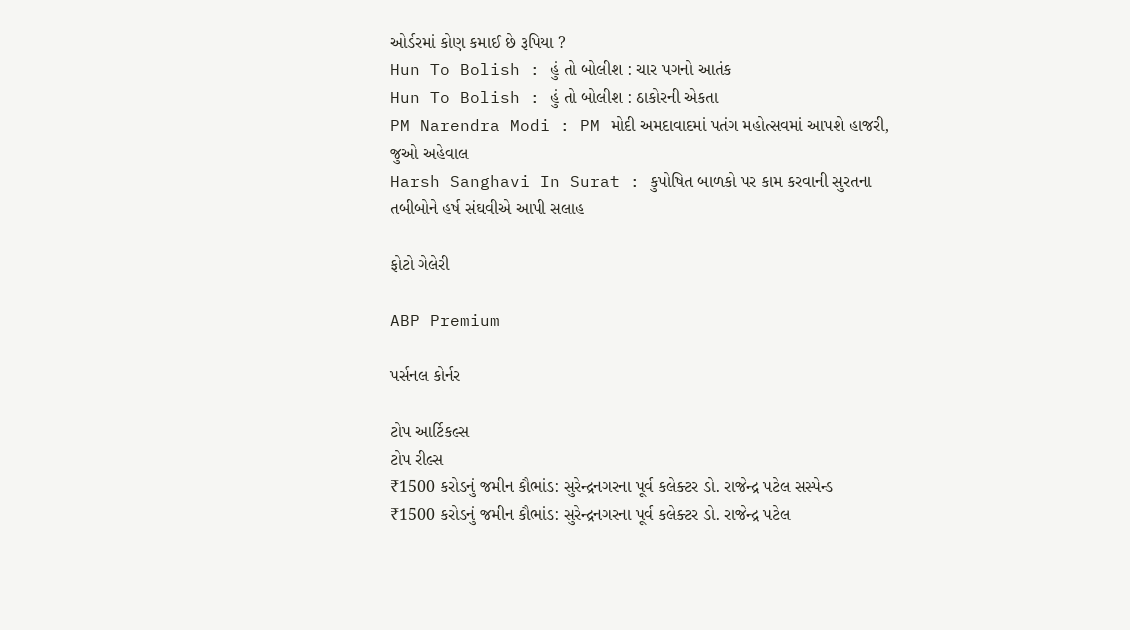ઓર્ડરમાં કોણ કમાઈ છે રૂપિયા ?
Hun To Bolish : હું તો બોલીશ : ચાર પગનો આતંક
Hun To Bolish : હું તો બોલીશ : ઠાકોરની એકતા
PM Narendra Modi : PM મોદી અમદાવાદમાં પતંગ મહોત્સવમાં આપશે હાજરી, જુઓ અહેવાલ
Harsh Sanghavi In Surat : કુપોષિત બાળકો પર કામ કરવાની સુરતના તબીબોને હર્ષ સંઘવીએ આપી સલાહ

ફોટો ગેલેરી

ABP Premium

પર્સનલ કોર્નર

ટોપ આર્ટિકલ્સ
ટોપ રીલ્સ
₹1500 કરોડનું જમીન કૌભાંડ: સુરેન્દ્રનગરના પૂર્વ કલેક્ટર ડો. રાજેન્દ્ર પટેલ સસ્પેન્ડ
₹1500 કરોડનું જમીન કૌભાંડ: સુરેન્દ્રનગરના પૂર્વ કલેક્ટર ડો. રાજેન્દ્ર પટેલ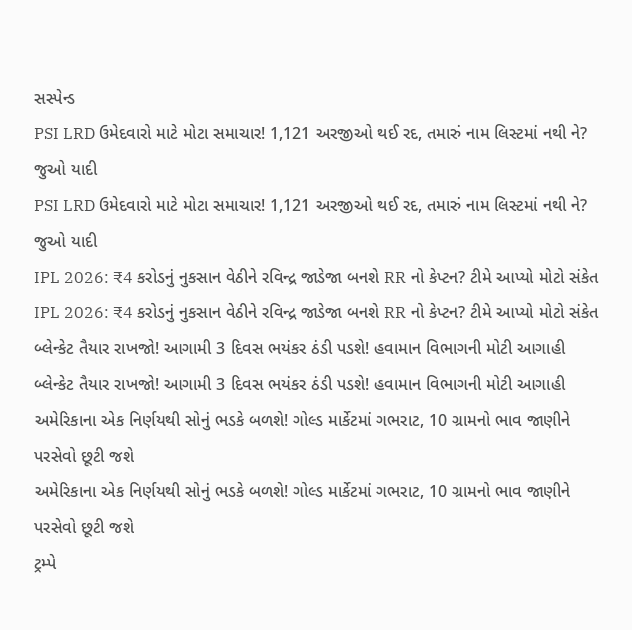સસ્પેન્ડ
PSI LRD ઉમેદવારો માટે મોટા સમાચાર! 1,121 અરજીઓ થઈ રદ, તમારું નામ લિસ્ટમાં નથી ને? જુઓ યાદી
PSI LRD ઉમેદવારો માટે મોટા સમાચાર! 1,121 અરજીઓ થઈ રદ, તમારું નામ લિસ્ટમાં નથી ને? જુઓ યાદી
IPL 2026: ₹4 કરોડનું નુકસાન વેઠીને રવિન્દ્ર જાડેજા બનશે RR નો કેપ્ટન? ટીમે આપ્યો મોટો સંકેત
IPL 2026: ₹4 કરોડનું નુકસાન વેઠીને રવિન્દ્ર જાડેજા બનશે RR નો કેપ્ટન? ટીમે આપ્યો મોટો સંકેત
બ્લેન્કેટ તૈયાર રાખજો! આગામી 3 દિવસ ભયંકર ઠંડી પડશે! હવામાન વિભાગની મોટી આગાહી
બ્લેન્કેટ તૈયાર રાખજો! આગામી 3 દિવસ ભયંકર ઠંડી પડશે! હવામાન વિભાગની મોટી આગાહી
અમેરિકાના એક નિર્ણયથી સોનું ભડકે બળશે! ગોલ્ડ માર્કેટમાં ગભરાટ, 10 ગ્રામનો ભાવ જાણીને પરસેવો છૂટી જશે
અમેરિકાના એક નિર્ણયથી સોનું ભડકે બળશે! ગોલ્ડ માર્કેટમાં ગભરાટ, 10 ગ્રામનો ભાવ જાણીને પરસેવો છૂટી જશે
ટ્રમ્પે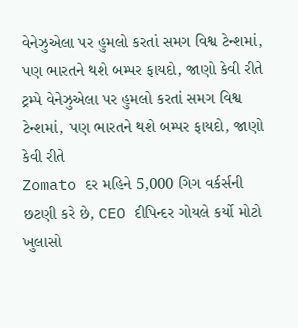વેનેઝુએલા પર હુમલો કરતાં સમગ વિશ્વ ટેન્શમાં, પણ ભારતને થશે બમ્પર ફાયદો, જાણો કેવી રીતે
ટ્રમ્પે વેનેઝુએલા પર હુમલો કરતાં સમગ વિશ્વ ટેન્શમાં, પણ ભારતને થશે બમ્પર ફાયદો, જાણો કેવી રીતે
Zomato દર મહિને 5,000 ગિગ વર્કર્સની છટણી કરે છે, CEO દીપિન્દર ગોયલે કર્યો મોટો ખુલાસો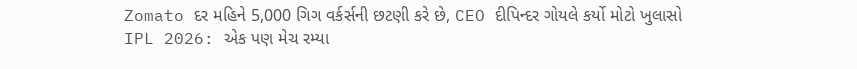Zomato દર મહિને 5,000 ગિગ વર્કર્સની છટણી કરે છે, CEO દીપિન્દર ગોયલે કર્યો મોટો ખુલાસો
IPL 2026: એક પણ મેચ રમ્યા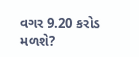વગર 9.20 કરોડ મળશે?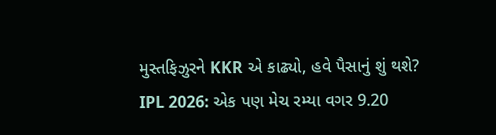મુસ્તફિઝુરને KKR એ કાઢ્યો, હવે પૈસાનું શું થશે?
IPL 2026: એક પણ મેચ રમ્યા વગર 9.20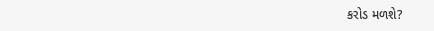કરોડ મળશે?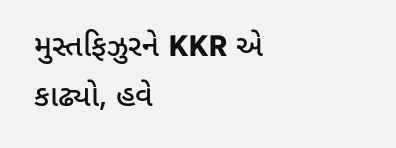મુસ્તફિઝુરને KKR એ કાઢ્યો, હવે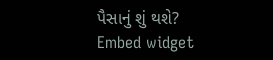પૈસાનું શું થશે?
Embed widget